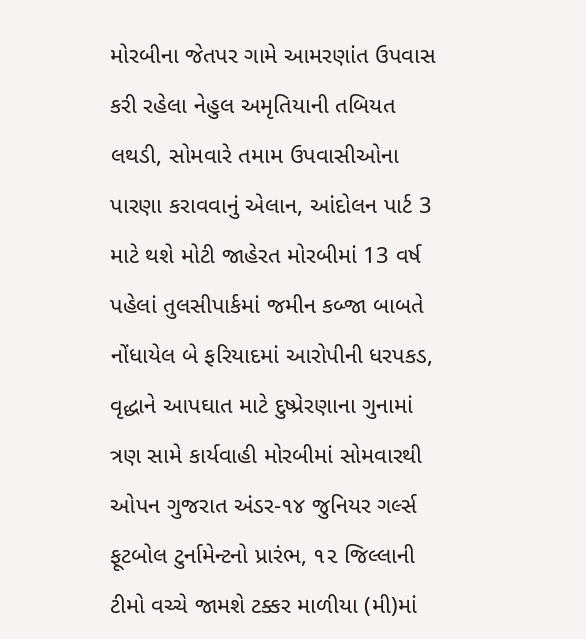મોરબીના જેતપર ગામે આમરણાંત ઉપવાસ કરી રહેલા નેહુલ અમૃતિયાની તબિયત લથડી, સોમવારે તમામ ઉપવાસીઓના પારણા કરાવવાનું એલાન, આંદોલન પાર્ટ 3 માટે થશે મોટી જાહેરત મોરબીમાં 13 વર્ષ પહેલાં તુલસીપાર્કમાં જમીન કબ્જા બાબતે નોંધાયેલ બે ફરિયાદમાં આરોપીની ધરપકડ, વૃદ્ધાને આપઘાત માટે દુષ્પ્રેરણાના ગુનામાં ત્રણ સામે કાર્યવાહી મોરબીમાં સોમવારથી ઓપન ગુજરાત અંડર-૧૪ જુનિયર ગર્લ્સ ફૂટબોલ ટુર્નામેન્ટનો પ્રારંભ, ૧૨ જિલ્લાની ટીમો વચ્ચે જામશે ટક્કર માળીયા (મી)માં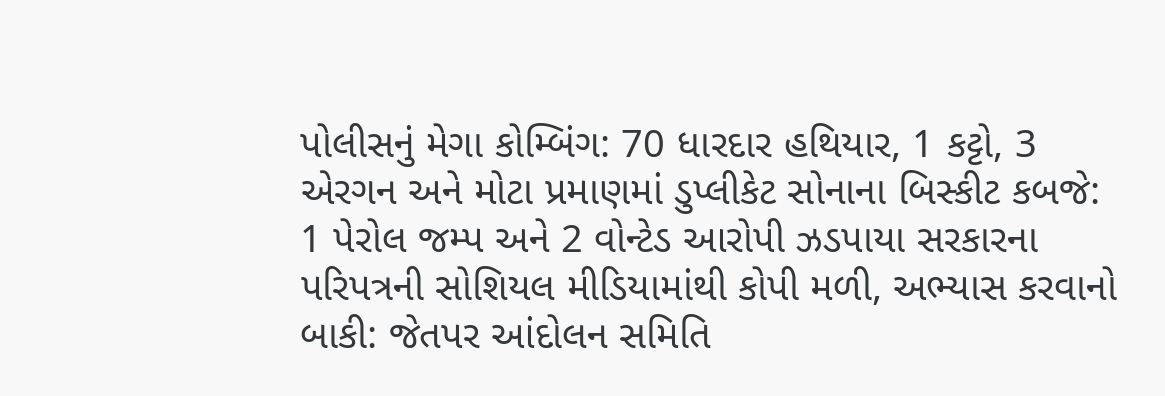પોલીસનું મેગા કોમ્બિંગ: 70 ધારદાર હથિયાર, 1 કટ્ટો, 3 એરગન અને મોટા પ્રમાણમાં ડુપ્લીકેટ સોનાના બિસ્કીટ કબજે: 1 પેરોલ જમ્પ અને 2 વોન્ટેડ આરોપી ઝડપાયા સરકારના પરિપત્રની સોશિયલ મીડિયામાંથી કોપી મળી, અભ્યાસ કરવાનો બાકી: જેતપર આંદોલન સમિતિ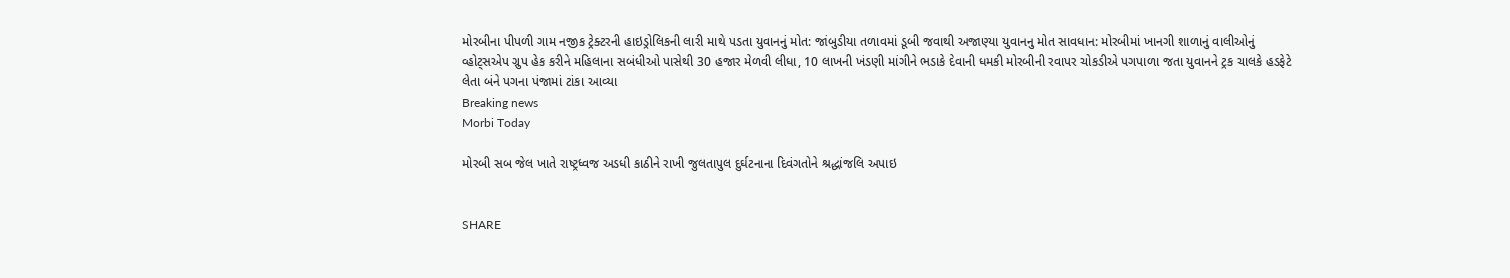મોરબીના પીપળી ગામ નજીક ટ્રેક્ટરની હાઇડ્રોલિકની લારી માથે પડતા યુવાનનું મોત: જાંબુડીયા તળાવમાં ડૂબી જવાથી અજાણ્યા યુવાનનુ મોત સાવધાન: મોરબીમાં ખાનગી શાળાનું વાલીઓનું વ્હોટ્સએપ ગ્રુપ હેક કરીને મહિલાના સબંધીઓ પાસેથી 30 હજાર મેળવી લીધા, 10 લાખની ખંડણી માંગીને ભડાકે દેવાની ધમકી મોરબીની રવાપર ચોકડીએ પગપાળા જતા યુવાનને ટ્રક ચાલકે હડફેટે લેતા બંને પગના પંજામાં ટાંકા આવ્યા
Breaking news
Morbi Today

મોરબી સબ જેલ ખાતે રાષ્ટ્રધ્વજ અડધી કાઠીને રાખી જુલતાપુલ દુર્ઘટનાના દિવંગતોને શ્રદ્ધાંજલિ અપાઇ


SHARE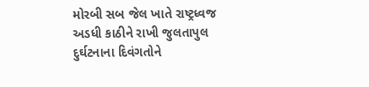મોરબી સબ જેલ ખાતે રાષ્ટ્રધ્વજ અડધી કાઠીને રાખી જુલતાપુલ દુર્ઘટનાના દિવંગતોને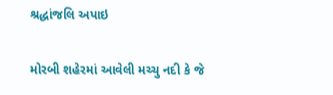શ્રદ્ધાંજલિ અપાઇ

મોરબી શહેરમાં આવેલી મચ્ચુ નદી કે જે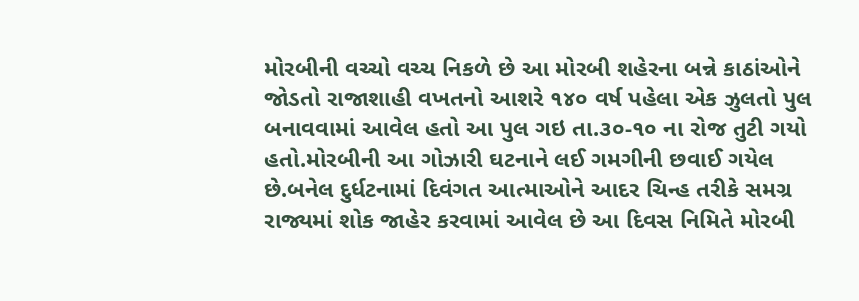મોરબીની વચ્ચો વચ્ચ નિકળે છે આ મોરબી શહેરના બન્ને કાઠાંઓને જોડતો રાજાશાહી વખતનો આશરે ૧૪૦ વર્ષ પહેલા એક ઝુલતો પુલ બનાવવામાં આવેલ હતો આ પુલ ગઇ તા.૩૦-૧૦ ના રોજ તુટી ગયો હતો.મોરબીની આ ગોઝારી ઘટનાને લઈ ગમગીની છવાઈ ગયેલ છે.બનેલ દુર્ધટનામાં દિવંગત આત્માઓને આદર ચિન્હ તરીકે સમગ્ર રાજ્યમાં શોક જાહેર કરવામાં આવેલ છે આ દિવસ નિમિતે મોરબી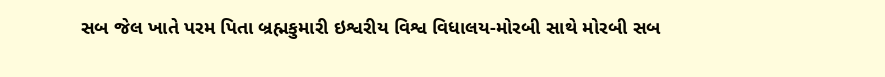સબ જેલ ખાતે પરમ પિતા બ્રહ્મકુમારી ઇશ્વરીય વિશ્વ વિધાલય-મોરબી સાથે મોરબી સબ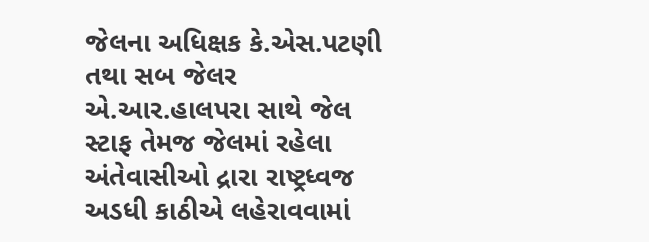જેલના અધિક્ષક કે.એસ.પટણી તથા સબ જેલર એ.આર.હાલપરા સાથે જેલ સ્ટાફ તેમજ જેલમાં રહેલા અંતેવાસીઓ દ્રારા રાષ્ટ્રધ્વજ અડધી કાઠીએ લહેરાવવામાં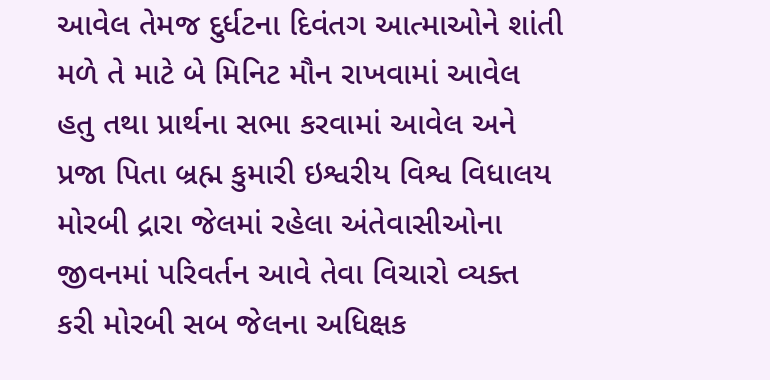આવેલ તેમજ દુર્ધટના દિવંતગ આત્માઓને શાંતી મળે તે માટે બે મિનિટ મૌન રાખવામાં આવેલ હતુ તથા પ્રાર્થના સભા કરવામાં આવેલ અને પ્રજા પિતા બ્રહ્મ કુમારી ઇશ્વરીય વિશ્વ વિધાલય મોરબી દ્રારા જેલમાં રહેલા અંતેવાસીઓના જીવનમાં પરિવર્તન આવે તેવા વિચારો વ્યક્ત કરી મોરબી સબ જેલના અધિક્ષક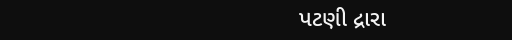પટણી દ્રારા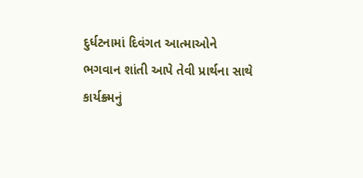દુર્ધટનામાં દિવંગત આત્માઓને ભગવાન શાંતી આપે તેવી પ્રાર્થના સાથે કાર્યક્ર્મનું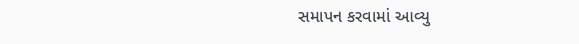સમાપન કરવામાં આવ્યુ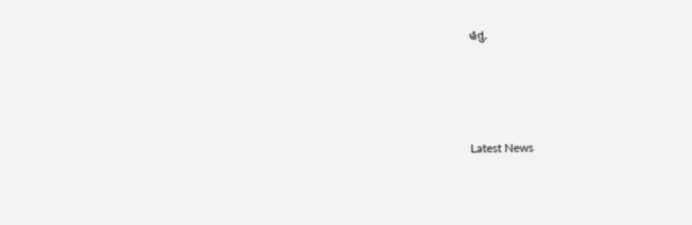હતુ.






Latest News